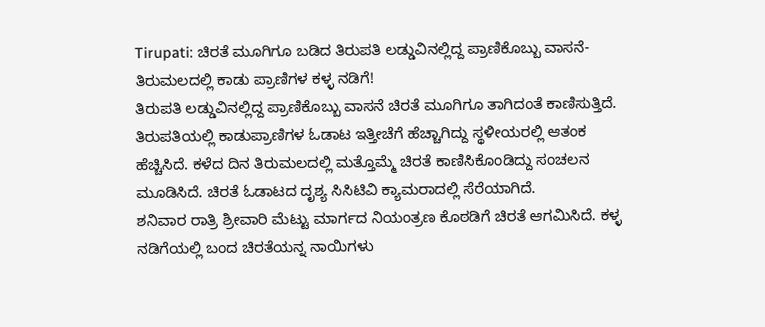Tirupati: ಚಿರತೆ ಮೂಗಿಗೂ ಬಡಿದ ತಿರುಪತಿ ಲಡ್ಡುವಿನಲ್ಲಿದ್ದ ಪ್ರಾಣಿಕೊಬ್ಬು ವಾಸನೆ- ತಿರುಮಲದಲ್ಲಿ ಕಾಡು ಪ್ರಾಣಿಗಳ ಕಳ್ಳ ನಡಿಗೆ!
ತಿರುಪತಿ ಲಡ್ಡುವಿನಲ್ಲಿದ್ದ ಪ್ರಾಣಿಕೊಬ್ಬು ವಾಸನೆ ಚಿರತೆ ಮೂಗಿಗೂ ತಾಗಿದಂತೆ ಕಾಣಿಸುತ್ತಿದೆ. ತಿರುಪತಿಯಲ್ಲಿ ಕಾಡುಪ್ರಾಣಿಗಳ ಓಡಾಟ ಇತ್ತೀಚೆಗೆ ಹೆಚ್ಚಾಗಿದ್ದು ಸ್ಥಳೀಯರಲ್ಲಿ ಆತಂಕ ಹೆಚ್ಚಿಸಿದೆ. ಕಳೆದ ದಿನ ತಿರುಮಲದಲ್ಲಿ ಮತ್ತೊಮ್ಮೆ ಚಿರತೆ ಕಾಣಿಸಿಕೊಂಡಿದ್ದು ಸಂಚಲನ ಮೂಡಿಸಿದೆ. ಚಿರತೆ ಓಡಾಟದ ದೃಶ್ಯ ಸಿಸಿಟಿವಿ ಕ್ಯಾಮರಾದಲ್ಲಿ ಸೆರೆಯಾಗಿದೆ.
ಶನಿವಾರ ರಾತ್ರಿ ಶ್ರೀವಾರಿ ಮೆಟ್ಟು ಮಾರ್ಗದ ನಿಯಂತ್ರಣ ಕೊಠಡಿಗೆ ಚಿರತೆ ಆಗಮಿಸಿದೆ. ಕಳ್ಳ ನಡಿಗೆಯಲ್ಲಿ ಬಂದ ಚಿರತೆಯನ್ನ ನಾಯಿಗಳು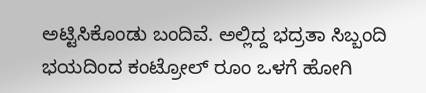ಅಟ್ಟಿಸಿಕೊಂಡು ಬಂದಿವೆ. ಅಲ್ಲಿದ್ದ ಭದ್ರತಾ ಸಿಬ್ಬಂದಿ ಭಯದಿಂದ ಕಂಟ್ರೋಲ್ ರೂಂ ಒಳಗೆ ಹೋಗಿ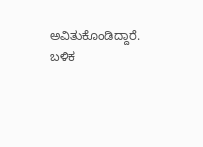ಅವಿತುಕೊಂಡಿದ್ದಾರೆ. ಬಳಿಕ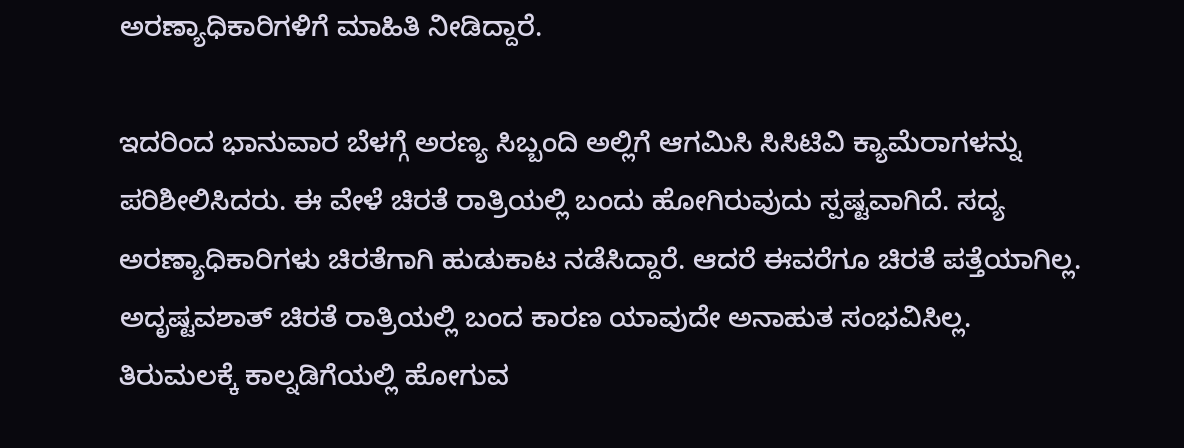ಅರಣ್ಯಾಧಿಕಾರಿಗಳಿಗೆ ಮಾಹಿತಿ ನೀಡಿದ್ದಾರೆ.

ಇದರಿಂದ ಭಾನುವಾರ ಬೆಳಗ್ಗೆ ಅರಣ್ಯ ಸಿಬ್ಬಂದಿ ಅಲ್ಲಿಗೆ ಆಗಮಿಸಿ ಸಿಸಿಟಿವಿ ಕ್ಯಾಮೆರಾಗಳನ್ನು ಪರಿಶೀಲಿಸಿದರು. ಈ ವೇಳೆ ಚಿರತೆ ರಾತ್ರಿಯಲ್ಲಿ ಬಂದು ಹೋಗಿರುವುದು ಸ್ಪಷ್ಟವಾಗಿದೆ. ಸದ್ಯ ಅರಣ್ಯಾಧಿಕಾರಿಗಳು ಚಿರತೆಗಾಗಿ ಹುಡುಕಾಟ ನಡೆಸಿದ್ದಾರೆ. ಆದರೆ ಈವರೆಗೂ ಚಿರತೆ ಪತ್ತೆಯಾಗಿಲ್ಲ. ಅದೃಷ್ಟವಶಾತ್ ಚಿರತೆ ರಾತ್ರಿಯಲ್ಲಿ ಬಂದ ಕಾರಣ ಯಾವುದೇ ಅನಾಹುತ ಸಂಭವಿಸಿಲ್ಲ.
ತಿರುಮಲಕ್ಕೆ ಕಾಲ್ನಡಿಗೆಯಲ್ಲಿ ಹೋಗುವ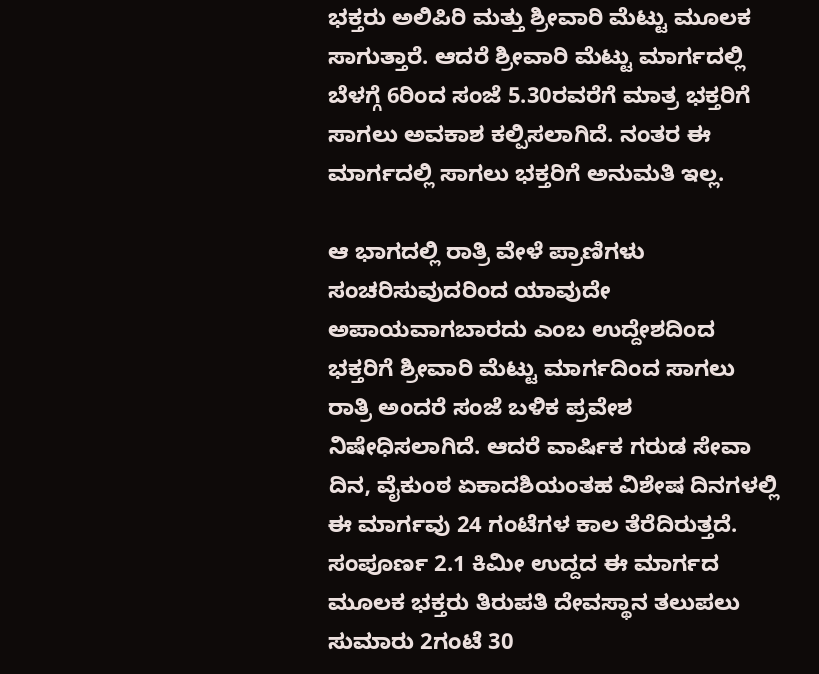ಭಕ್ತರು ಅಲಿಪಿರಿ ಮತ್ತು ಶ್ರೀವಾರಿ ಮೆಟ್ಟು ಮೂಲಕ ಸಾಗುತ್ತಾರೆ. ಆದರೆ ಶ್ರೀವಾರಿ ಮೆಟ್ಟು ಮಾರ್ಗದಲ್ಲಿ ಬೆಳಗ್ಗೆ 6ರಿಂದ ಸಂಜೆ 5.30ರವರೆಗೆ ಮಾತ್ರ ಭಕ್ತರಿಗೆ ಸಾಗಲು ಅವಕಾಶ ಕಲ್ಪಿಸಲಾಗಿದೆ. ನಂತರ ಈ ಮಾರ್ಗದಲ್ಲಿ ಸಾಗಲು ಭಕ್ತರಿಗೆ ಅನುಮತಿ ಇಲ್ಲ.

ಆ ಭಾಗದಲ್ಲಿ ರಾತ್ರಿ ವೇಳೆ ಪ್ರಾಣಿಗಳು ಸಂಚರಿಸುವುದರಿಂದ ಯಾವುದೇ ಅಪಾಯವಾಗಬಾರದು ಎಂಬ ಉದ್ದೇಶದಿಂದ ಭಕ್ತರಿಗೆ ಶ್ರೀವಾರಿ ಮೆಟ್ಟು ಮಾರ್ಗದಿಂದ ಸಾಗಲು ರಾತ್ರಿ ಅಂದರೆ ಸಂಜೆ ಬಳಿಕ ಪ್ರವೇಶ ನಿಷೇಧಿಸಲಾಗಿದೆ. ಆದರೆ ವಾರ್ಷಿಕ ಗರುಡ ಸೇವಾ ದಿನ, ವೈಕುಂಠ ಏಕಾದಶಿಯಂತಹ ವಿಶೇಷ ದಿನಗಳಲ್ಲಿ ಈ ಮಾರ್ಗವು 24 ಗಂಟೆಗಳ ಕಾಲ ತೆರೆದಿರುತ್ತದೆ.
ಸಂಪೂರ್ಣ 2.1 ಕಿಮೀ ಉದ್ದದ ಈ ಮಾರ್ಗದ ಮೂಲಕ ಭಕ್ತರು ತಿರುಪತಿ ದೇವಸ್ಥಾನ ತಲುಪಲು ಸುಮಾರು 2ಗಂಟೆ 30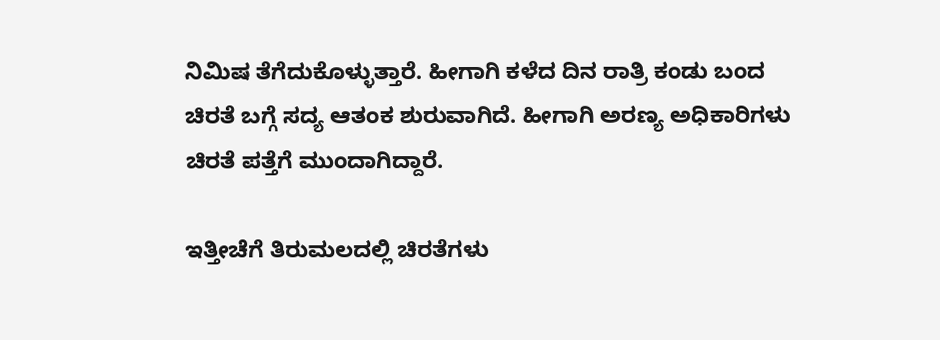ನಿಮಿಷ ತೆಗೆದುಕೊಳ್ಳುತ್ತಾರೆ. ಹೀಗಾಗಿ ಕಳೆದ ದಿನ ರಾತ್ರಿ ಕಂಡು ಬಂದ ಚಿರತೆ ಬಗ್ಗೆ ಸದ್ಯ ಆತಂಕ ಶುರುವಾಗಿದೆ. ಹೀಗಾಗಿ ಅರಣ್ಯ ಅಧಿಕಾರಿಗಳು ಚಿರತೆ ಪತ್ತೆಗೆ ಮುಂದಾಗಿದ್ದಾರೆ.

ಇತ್ತೀಚೆಗೆ ತಿರುಮಲದಲ್ಲಿ ಚಿರತೆಗಳು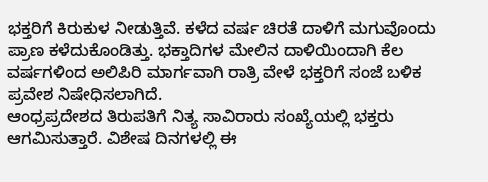ಭಕ್ತರಿಗೆ ಕಿರುಕುಳ ನೀಡುತ್ತಿವೆ. ಕಳೆದ ವರ್ಷ ಚಿರತೆ ದಾಳಿಗೆ ಮಗುವೊಂದು ಪ್ರಾಣ ಕಳೆದುಕೊಂಡಿತ್ತು. ಭಕ್ತಾದಿಗಳ ಮೇಲಿನ ದಾಳಿಯಿಂದಾಗಿ ಕೆಲ ವರ್ಷಗಳಿಂದ ಅಲಿಪಿರಿ ಮಾರ್ಗವಾಗಿ ರಾತ್ರಿ ವೇಳೆ ಭಕ್ತರಿಗೆ ಸಂಜೆ ಬಳಿಕ ಪ್ರವೇಶ ನಿಷೇಧಿಸಲಾಗಿದೆ.
ಆಂಧ್ರಪ್ರದೇಶದ ತಿರುಪತಿಗೆ ನಿತ್ಯ ಸಾವಿರಾರು ಸಂಖ್ಯೆಯಲ್ಲಿ ಭಕ್ತರು ಆಗಮಿಸುತ್ತಾರೆ. ವಿಶೇಷ ದಿನಗಳಲ್ಲಿ ಈ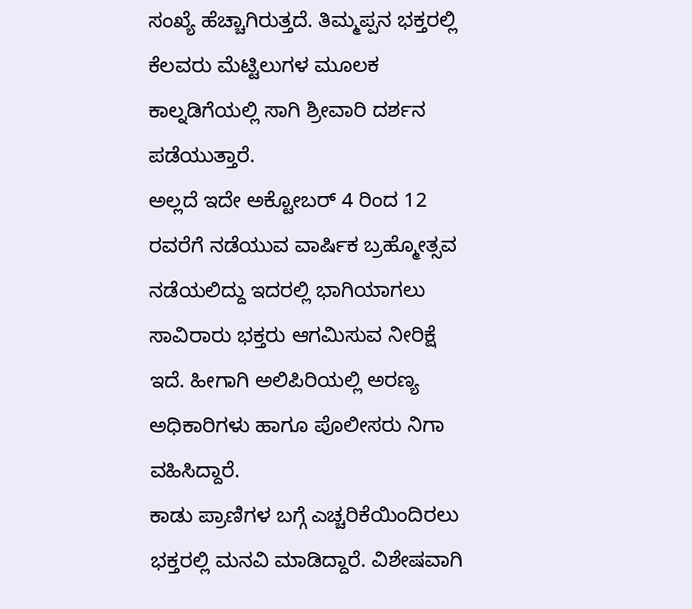ಸಂಖ್ಯೆ ಹೆಚ್ಚಾಗಿರುತ್ತದೆ. ತಿಮ್ಮಪ್ಪನ ಭಕ್ತರಲ್ಲಿ ಕೆಲವರು ಮೆಟ್ಟಿಲುಗಳ ಮೂಲಕ ಕಾಲ್ನಡಿಗೆಯಲ್ಲಿ ಸಾಗಿ ಶ್ರೀವಾರಿ ದರ್ಶನ ಪಡೆಯುತ್ತಾರೆ.
ಅಲ್ಲದೆ ಇದೇ ಅಕ್ಟೋಬರ್ 4 ರಿಂದ 12 ರವರೆಗೆ ನಡೆಯುವ ವಾರ್ಷಿಕ ಬ್ರಹ್ಮೋತ್ಸವ ನಡೆಯಲಿದ್ದು ಇದರಲ್ಲಿ ಭಾಗಿಯಾಗಲು ಸಾವಿರಾರು ಭಕ್ತರು ಆಗಮಿಸುವ ನೀರಿಕ್ಷೆ ಇದೆ. ಹೀಗಾಗಿ ಅಲಿಪಿರಿಯಲ್ಲಿ ಅರಣ್ಯ ಅಧಿಕಾರಿಗಳು ಹಾಗೂ ಪೊಲೀಸರು ನಿಗಾ ವಹಿಸಿದ್ದಾರೆ.
ಕಾಡು ಪ್ರಾಣಿಗಳ ಬಗ್ಗೆ ಎಚ್ಚರಿಕೆಯಿಂದಿರಲು ಭಕ್ತರಲ್ಲಿ ಮನವಿ ಮಾಡಿದ್ದಾರೆ. ವಿಶೇಷವಾಗಿ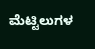ಮೆಟ್ಟಿಲುಗಳ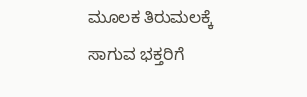ಮೂಲಕ ತಿರುಮಲಕ್ಕೆ ಸಾಗುವ ಭಕ್ತರಿಗೆ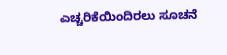ಎಚ್ಚರಿಕೆಯಿಂದಿರಲು ಸೂಚನೆ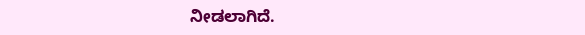ನೀಡಲಾಗಿದೆ.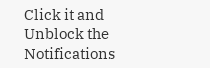Click it and Unblock the Notifications